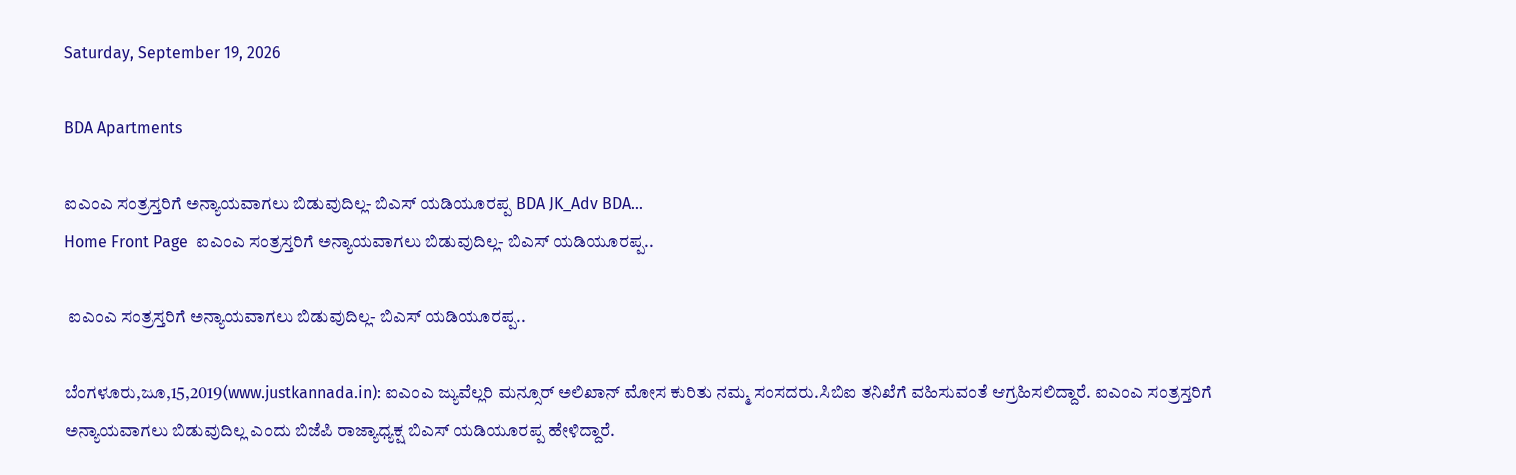Saturday, September 19, 2026

BDA Apartments

ಐಎಂಎ ಸಂತ್ರಸ್ತರಿಗೆ ಅನ್ಯಾಯವಾಗಲು ಬಿಡುವುದಿಲ್ಲ- ಬಿಎಸ್ ಯಡಿಯೂರಪ್ಪ BDA JK_Adv BDA...
Home Front Page  ಐಎಂಎ ಸಂತ್ರಸ್ತರಿಗೆ ಅನ್ಯಾಯವಾಗಲು ಬಿಡುವುದಿಲ್ಲ- ಬಿಎಸ್ ಯಡಿಯೂರಪ್ಪ..

 ಐಎಂಎ ಸಂತ್ರಸ್ತರಿಗೆ ಅನ್ಯಾಯವಾಗಲು ಬಿಡುವುದಿಲ್ಲ- ಬಿಎಸ್ ಯಡಿಯೂರಪ್ಪ..

ಬೆಂಗಳೂರು,ಜೂ,15,2019(www.justkannada.in): ಐಎಂಎ ಜ್ಯುವೆಲ್ಲರಿ ಮನ್ಸೂರ್ ಅಲಿಖಾನ್ ಮೋಸ ಕುರಿತು ನಮ್ಮ ಸಂಸದರು.ಸಿಬಿಐ ತನಿಖೆಗೆ ವಹಿಸುವಂತೆ ಆಗ್ರಹಿಸಲಿದ್ದಾರೆ. ಐಎಂಎ ಸಂತ್ರಸ್ತರಿಗೆ ಅನ್ಯಾಯವಾಗಲು ಬಿಡುವುದಿಲ್ಲ ಎಂದು ಬಿಜೆಪಿ ರಾಜ್ಯಾಧ್ಯಕ್ಷ ಬಿಎಸ್ ಯಡಿಯೂರಪ್ಪ ಹೇಳಿದ್ದಾರೆ.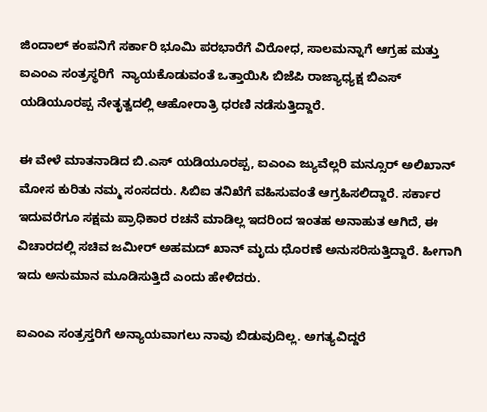ಜಿಂದಾಲ್ ಕಂಪನಿಗೆ ಸರ್ಕಾರಿ ಭೂಮಿ ಪರಭಾರೆಗೆ ವಿರೋಧ, ಸಾಲಮನ್ನಾಗೆ ಆಗ್ರಹ ಮತ್ತು ಐಎಂಎ ಸಂತ್ರಸ್ಥರಿಗೆ  ನ್ಯಾಯಕೊಡುವಂತೆ ಒತ್ತಾಯಿಸಿ ಬಿಜೆಪಿ ರಾಜ್ಯಾಧ್ಯಕ್ಷ ಬಿಎಸ್ ಯಡಿಯೂರಪ್ಪ ನೇತೃತ್ವದಲ್ಲಿ ಆಹೋರಾತ್ರಿ ಧರಣಿ ನಡೆಸುತ್ತಿದ್ದಾರೆ.

ಈ ವೇಳೆ ಮಾತನಾಡಿದ ಬಿ.ಎಸ್ ಯಡಿಯೂರಪ್ಪ, ಐಎಂಎ ಜ್ಯುವೆಲ್ಲರಿ ಮನ್ಸೂರ್ ಅಲಿಖಾನ್ ಮೋಸ ಕುರಿತು ನಮ್ಮ ಸಂಸದರು. ಸಿಬಿಐ ತನಿಖೆಗೆ ವಹಿಸುವಂತೆ ಆಗ್ರಹಿಸಲಿದ್ದಾರೆ. ಸರ್ಕಾರ ಇದುವರೆಗೂ ಸಕ್ಷಮ ಪ್ರಾಧಿಕಾರ ರಚನೆ ಮಾಡಿಲ್ಲ ಇದರಿಂದ ಇಂತಹ ಅನಾಹುತ ಆಗಿದೆ, ಈ ವಿಚಾರದಲ್ಲಿ ಸಚಿವ ಜಮೀರ್ ಅಹಮದ್ ಖಾನ್ ಮೃದು ಧೊರಣೆ ಅನುಸರಿಸುತ್ತಿದ್ದಾರೆ. ಹೀಗಾಗಿ ಇದು ಅನುಮಾನ ಮೂಡಿಸುತ್ತಿದೆ ಎಂದು ಹೇಳಿದರು.

ಐಎಂಎ ಸಂತ್ರಸ್ತರಿಗೆ ಅನ್ಯಾಯವಾಗಲು ನಾವು ಬಿಡುವುದಿಲ್ಲ. ಅಗತ್ಯವಿದ್ದರೆ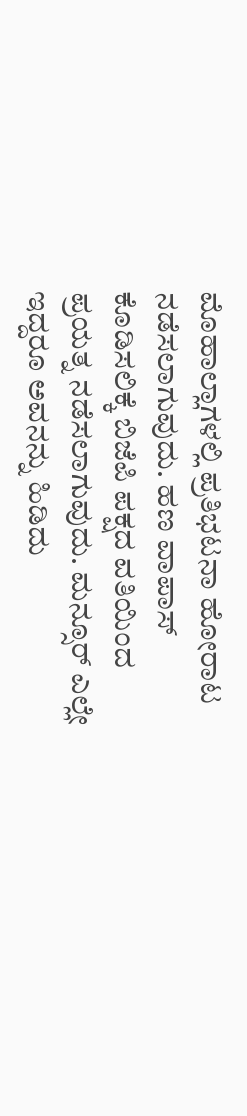ಮೊಹಾಲ್ಲಾಗಳಲ್ಲಿ ಪ್ರತಿಭಟನಾ ಹೋರಾಟ ನಡೆಸಲಾಗುವುದು. ಹಣ ವಾಪಾಸ್ ಕೊಡಿಸಲಿಕ್ಕೆ ಬಿಜೆಪಿ ಪಕ್ಷದ ವತಿಯಿಂದ ಪ್ರಯತ್ನ ನಡೆಸಲಾಗುವುದು. ಮನ್ಸೂರ್ ಎಲ್ಲೇ ಇದ್ದರೂ ಅವನನ್ನು ಹಿಡಿದು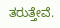ತರುತ್ತೇವೆ.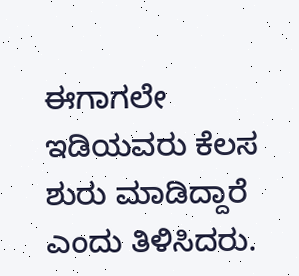ಈಗಾಗಲೇ ಇಡಿಯವರು ಕೆಲಸ ಶುರು ಮಾಡಿದ್ದಾರೆ  ಎಂದು ತಿಳಿಸಿದರು.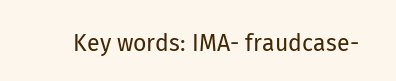Key words: IMA- fraudcase-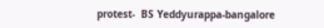protest-  BS Yeddyurappa-bangalore